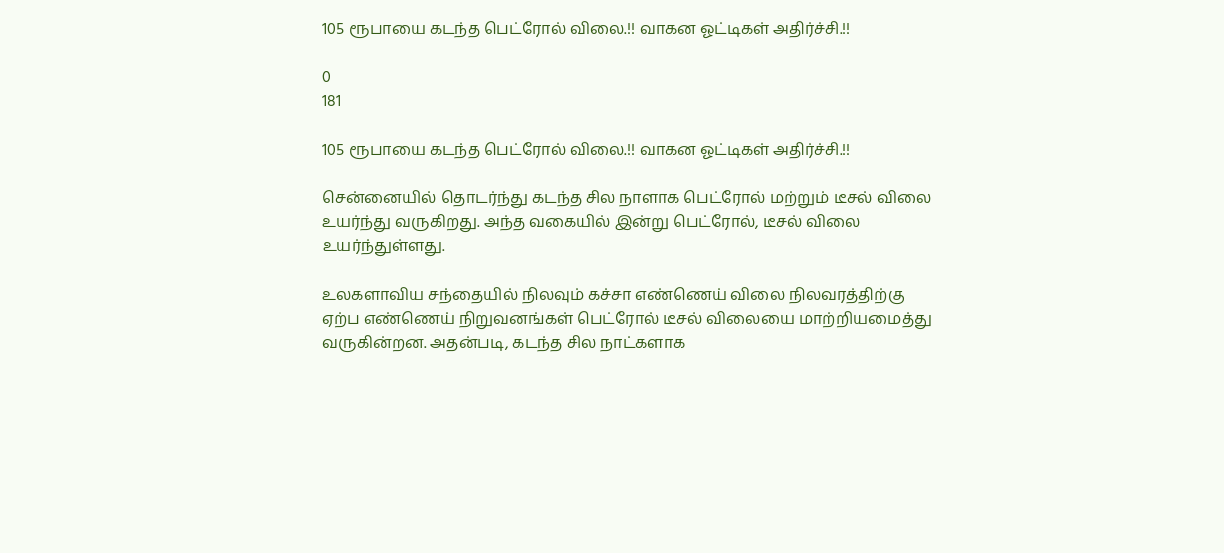105 ரூபாயை கடந்த பெட்ரோல் விலை.!! வாகன ஓட்டிகள் அதிர்ச்சி.!!

0
181

105 ரூபாயை கடந்த பெட்ரோல் விலை.!! வாகன ஓட்டிகள் அதிர்ச்சி.!!

சென்னையில் தொடர்ந்து கடந்த சில நாளாக பெட்ரோல் மற்றும் டீசல் விலை உயர்ந்து வருகிறது. அந்த வகையில் இன்று பெட்ரோல், டீசல் விலை உயர்ந்துள்ளது.

உலகளாவிய சந்தையில் நிலவும் கச்சா எண்ணெய் விலை நிலவரத்திற்கு ஏற்ப எண்ணெய் நிறுவனங்கள் பெட்ரோல் டீசல் விலையை மாற்றியமைத்து வருகின்றன. அதன்படி, கடந்த சில நாட்களாக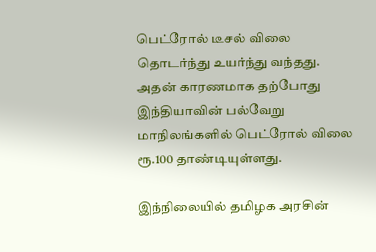பெட்ரோல் டீசல் விலை தொடர்ந்து உயர்ந்து வந்தது. அதன் காரணமாக தற்போது இந்தியாவின் பல்வேறு மாநிலங்களில் பெட்ரோல் விலை ரூ.100 தாண்டியுள்ளது.

இந்நிலையில் தமிழக அரசின்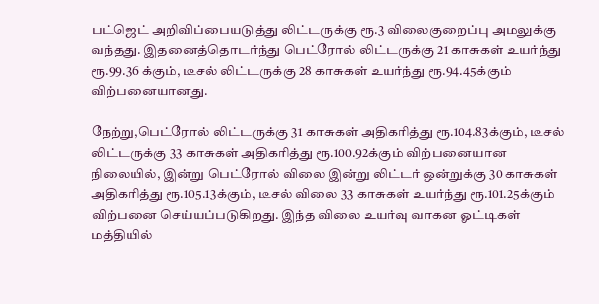பட்ஜெட் அறிவிப்பையடுத்து லிட்டருக்கு ரூ.3 விலைகுறைப்பு அமலுக்கு வந்தது. இதனைத்தொடர்ந்து பெட்ரோல் லிட்டருக்கு 21 காசுகள் உயர்ந்து ரூ.99.36 க்கும், டீசல் லிட்டருக்கு 28 காசுகள் உயர்ந்து ரூ.94.45க்கும் விற்பனையானது.

நேற்று,பெட்ரோல் லிட்டருக்கு 31 காசுகள் அதிகரித்து ரூ.104.83க்கும், டீசல் லிட்டருக்கு 33 காசுகள் அதிகரித்து ரூ.100.92க்கும் விற்பனையான நிலையில், இன்று பெட்ரோல் விலை இன்று லிட்டர் ஒன்றுக்கு 30 காசுகள் அதிகரித்து ரூ.105.13க்கும், டீசல் விலை 33 காசுகள் உயர்ந்து ரூ.101.25க்கும் விற்பனை செய்யப்படுகிறது. இந்த விலை உயர்வு வாகன ஓட்டிகள் மத்தியில்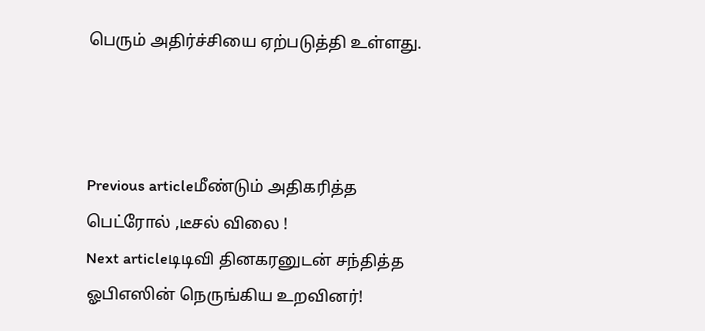பெரும் அதிர்ச்சியை ஏற்படுத்தி உள்ளது.



Previous articleமீண்டும் அதிகரித்த பெட்ரோல் ,டீசல் விலை !
Next articleடிடிவி தினகரனுடன் சந்தித்த ஓபிஎஸின் நெருங்கிய உறவினர்!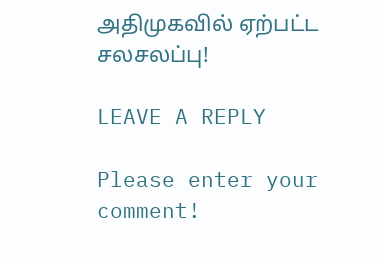அதிமுகவில் ஏற்பட்ட சலசலப்பு!

LEAVE A REPLY

Please enter your comment!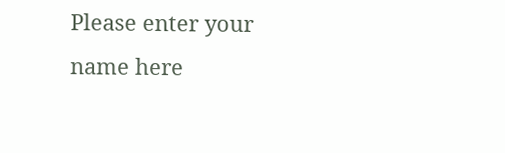Please enter your name here